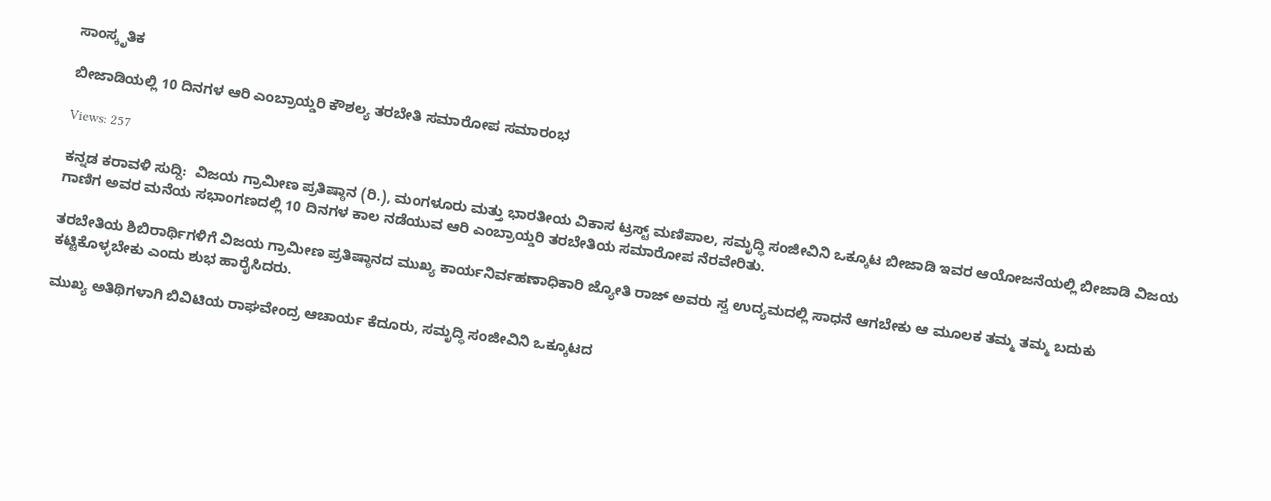ಸಾಂಸ್ಕೃತಿಕ

ಬೀಜಾಡಿಯಲ್ಲಿ 10 ದಿನಗಳ ಆರಿ ಎಂಬ್ರಾಯ್ಡರಿ ಕೌಶಲ್ಯ ತರಬೇತಿ ಸಮಾರೋಪ ಸಮಾರಂಭ

Views: 257

ಕನ್ನಡ ಕರಾವಳಿ ಸುದ್ದಿ:  ವಿಜಯ ಗ್ರಾಮೀಣ ಪ್ರತಿಷ್ಠಾನ (ರಿ.), ಮಂಗಳೂರು ಮತ್ತು ಭಾರತೀಯ ವಿಕಾಸ ಟ್ರಸ್ಟ್ ಮಣಿಪಾಲ, ಸಮೃದ್ಧಿ ಸಂಜೀವಿನಿ ಒಕ್ಕೂಟ ಬೀಜಾಡಿ ಇವರ ಆಯೋಜನೆಯಲ್ಲಿ ಬೀಜಾಡಿ ವಿಜಯ ಗಾಣಿಗ ಅವರ ಮನೆಯ ಸಭಾಂಗಣದಲ್ಲಿ 10 ದಿನಗಳ ಕಾಲ ನಡೆಯುವ ಆರಿ ಎಂಬ್ರಾಯ್ಡರಿ ತರಬೇತಿಯ ಸಮಾರೋಪ ನೆರವೇರಿತು.

ತರಬೇತಿಯ ಶಿಬಿರಾರ್ಥಿಗಳಿಗೆ ವಿಜಯ ಗ್ರಾಮೀಣ ಪ್ರತಿಷ್ಠಾನದ ಮುಖ್ಯ ಕಾರ್ಯನಿರ್ವಹಣಾಧಿಕಾರಿ ಜ್ಯೋತಿ ರಾಜ್ ಅವರು ಸ್ವ ಉದ್ಯಮದಲ್ಲಿ ಸಾಧನೆ ಆಗಬೇಕು ಆ ಮೂಲಕ ತಮ್ಮ ತಮ್ಮ ಬದುಕು ಕಟ್ಟಿಕೊಳ್ಳಬೇಕು ಎಂದು ಶುಭ ಹಾರೈಸಿದರು.

ಮುಖ್ಯ ಅತಿಥಿಗಳಾಗಿ ಬಿವಿಟಿಯ ರಾಘವೇಂದ್ರ ಆಚಾರ್ಯ ಕೆದೂರು, ಸಮೃದ್ಧಿ ಸಂಜೀವಿನಿ ಒಕ್ಕೂಟದ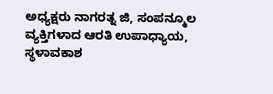ಅಧ್ಯಕ್ಷರು ನಾಗರತ್ನ ಜಿ, ಸಂಪನ್ಮೂಲ ವ್ಯಕ್ತಿಗಳಾದ ಆರತಿ ಉಪಾಧ್ಯಾಯ, ಸ್ಥಳಾವಕಾಶ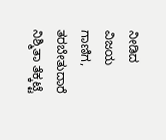ನೀಡಿದ ವಿಜಯ ಗಾಣಿಗ, ತರಬೇತುದಾರೆ ನಿಶ್ಮಿತಾ ತೆಕ್ಕಟ್ಟೆ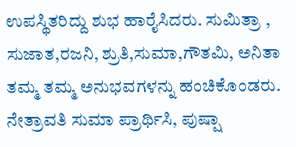ಉಪಸ್ಥಿತರಿದ್ದು ಶುಭ ಹಾರೈಸಿದರು. ಸುಮಿತ್ರಾ , ಸುಜಾತ,ರಜನಿ, ಶ್ರುತಿ,ಸುಮಾ,ಗೌತಮಿ, ಅನಿತಾ ತಮ್ಮ ತಮ್ಮ ಅನುಭವಗಳನ್ನು ಹಂಚಿಕೊಂಡರು. ನೇತ್ರಾವತಿ ಸುಮಾ ಪ್ರಾರ್ಥಿಸಿ, ಪುಷ್ಷಾ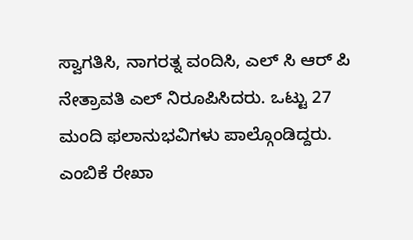ಸ್ವಾಗತಿಸಿ, ನಾಗರತ್ನ ವಂದಿಸಿ, ಎಲ್ ಸಿ ಆರ್ ಪಿ ನೇತ್ರಾವತಿ ಎಲ್ ನಿರೂಪಿಸಿದರು. ಒಟ್ಟು 27 ಮಂದಿ ಫಲಾನುಭವಿಗಳು ಪಾಲ್ಗೊಂಡಿದ್ದರು. ಎಂಬಿಕೆ ರೇಖಾ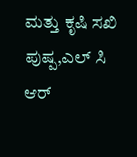ಮತ್ತು ಕೃಷಿ ಸಖಿ ಪುಷ್ಪ,ಎಲ್ ಸಿ ಆರ್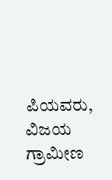ಪಿಯವರು, ವಿಜಯ ಗ್ರಾಮೀಣ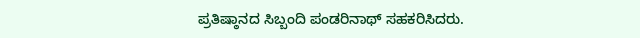ಪ್ರತಿಷ್ಠಾನದ ಸಿಬ್ಬಂದಿ ಪಂಡರಿನಾಥ್ ಸಹಕರಿಸಿದರು.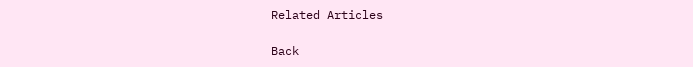Related Articles

Back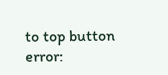to top button
error: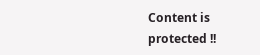Content is protected !!